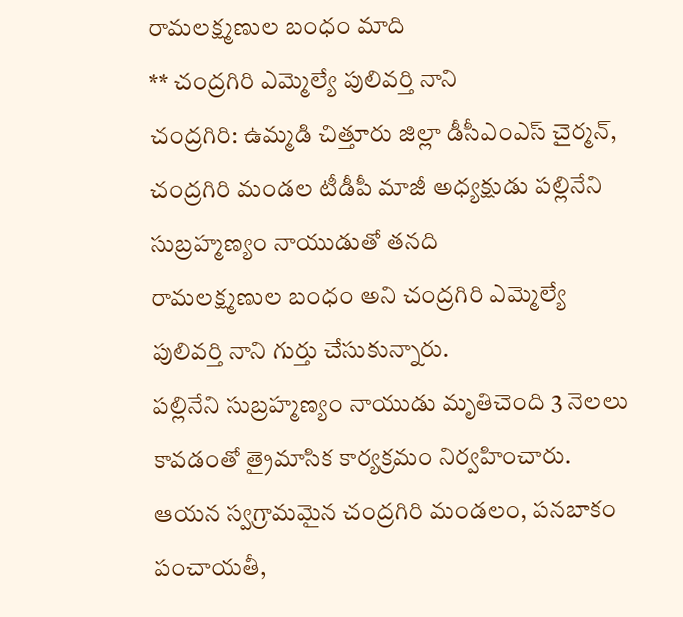రామలక్ష్మణుల బంధం మాది
** చంద్రగిరి ఎమ్మెల్యే పులివర్తి నాని
చంద్రగిరి: ఉమ్మడి చిత్తూరు జిల్లా డీసీఎంఎస్ చైర్మన్, చంద్రగిరి మండల టీడీపీ మాజీ అధ్యక్షుడు పల్లినేని సుబ్రహ్మణ్యం నాయుడుతో తనది
రామలక్ష్మణుల బంధం అని చంద్రగిరి ఎమ్మెల్యే పులివర్తి నాని గుర్తు చేసుకున్నారు.
పల్లినేని సుబ్రహ్మణ్యం నాయుడు మృతిచెంది 3 నెలలు కావడంతో త్రైమాసిక కార్యక్రమం నిర్వహించారు. ఆయన స్వగ్రామమైన చంద్రగిరి మండలం, పనబాకం పంచాయతీ,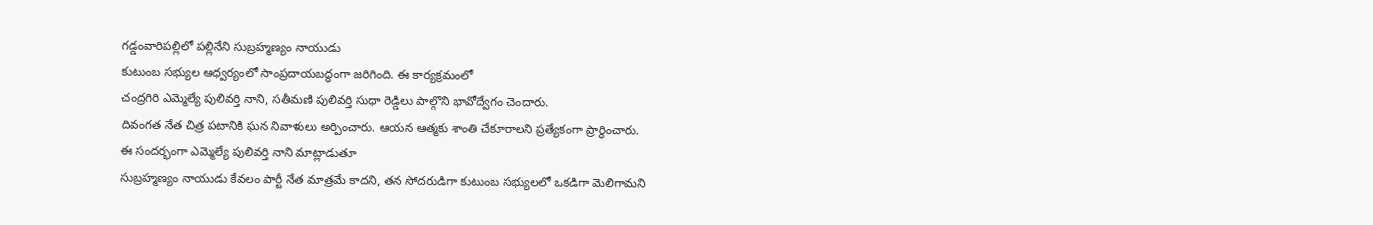గడ్డంవారిపల్లిలో పల్లినేని సుబ్రహ్మణ్యం నాయుడు
కుటుంబ సభ్యుల ఆధ్వర్యంలో సాంప్రదాయబద్ధంగా జరిగింది. ఈ కార్యక్రమంలో
చంద్రగిరి ఎమ్మెల్యే పులివర్తి నాని, సతీమణి పులివర్తి సుధా రెడ్డిలు పాల్గొని భావోద్వేగం చెందారు.
దివంగత నేత చిత్ర పటానికి ఘన నివాళులు అర్పించారు. ఆయన ఆత్మకు శాంతి చేకూరాలని ప్రత్యేకంగా ప్రార్థించారు.
ఈ సందర్భంగా ఎమ్మెల్యే పులివర్తి నాని మాట్లాడుతూ
సుబ్రహ్మణ్యం నాయుడు కేవలం పార్టీ నేత మాత్రమే కాదని, తన సోదరుడిగా కుటుంబ సభ్యులలో ఒకడిగా మెలిగామని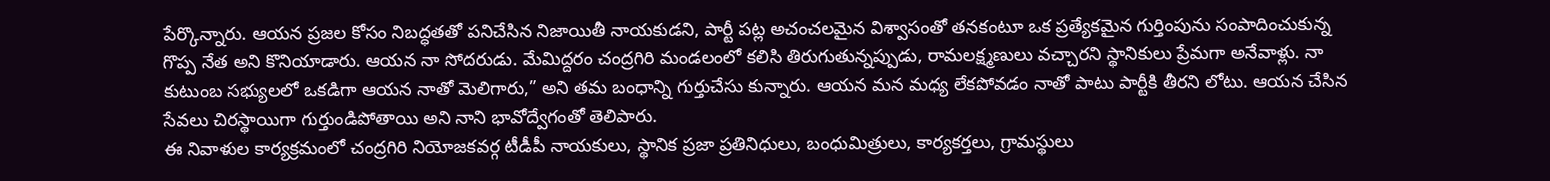పేర్కొన్నారు. ఆయన ప్రజల కోసం నిబద్ధతతో పనిచేసిన నిజాయితీ నాయకుడని, పార్టీ పట్ల అచంచలమైన విశ్వాసంతో తనకంటూ ఒక ప్రత్యేకమైన గుర్తింపును సంపాదించుకున్న గొప్ప నేత అని కొనియాడారు. ఆయన నా సోదరుడు. మేమిద్దరం చంద్రగిరి మండలంలో కలిసి తిరుగుతున్నప్పుడు, రామలక్ష్మణులు వచ్చారని స్థానికులు ప్రేమగా అనేవాళ్లు. నా కుటుంబ సభ్యులలో ఒకడిగా ఆయన నాతో మెలిగారు,” అని తమ బంధాన్ని గుర్తుచేసు కున్నారు. ఆయన మన మధ్య లేకపోవడం నాతో పాటు పార్టీకి తీరని లోటు. ఆయన చేసిన సేవలు చిరస్థాయిగా గుర్తుండిపోతాయి అని నాని భావోద్వేగంతో తెలిపారు.
ఈ నివాళుల కార్యక్రమంలో చంద్రగిరి నియోజకవర్గ టీడీపీ నాయకులు, స్థానిక ప్రజా ప్రతినిధులు, బంధుమిత్రులు, కార్యకర్తలు, గ్రామస్థులు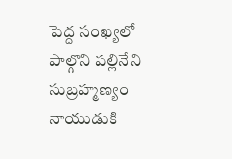పెద్ద సంఖ్యలో పాల్గొని పల్లినేని సుబ్రహ్మణ్యం నాయుడుకి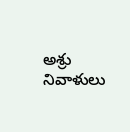అశ్రు నివాళులు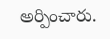అర్పించారు.